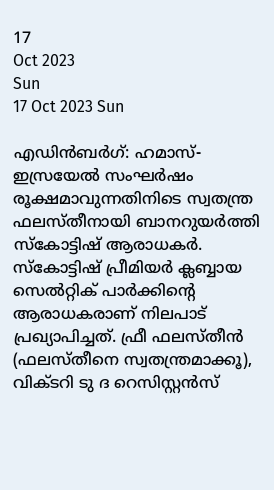17
Oct 2023
Sun
17 Oct 2023 Sun

എഡിൻബർഗ്: ഹമാസ്- ഇസ്രയേൽ സംഘർഷം രൂക്ഷമാവുന്നതിനിടെ സ്വതന്ത്ര ഫലസ്തീനായി ബാനറുയർത്തി സ്കോട്ടിഷ് ആരാധകർ. സ്‌കോട്ടിഷ് പ്രീമിയർ ക്ലബ്ബായ സെൽറ്റിക് പാർക്കിന്റെ ആരാധകരാണ് നിലപാട് പ്രഖ്യാപിച്ചത്. ഫ്രീ ഫലസ്തീൻ (ഫലസ്തീനെ സ്വതന്ത്രമാക്കൂ), വിക്ടറി ടു ദ റെസിസ്റ്റൻസ്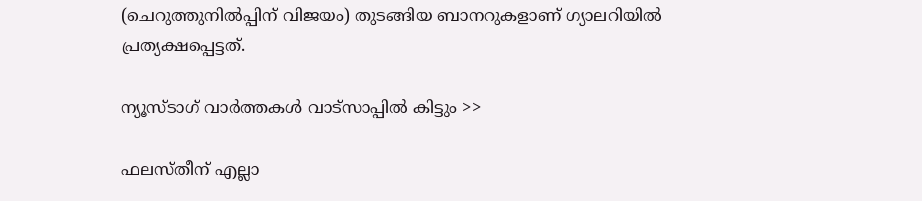(ചെറുത്തുനിൽപ്പിന് വിജയം) തുടങ്ങിയ ബാനറുകളാണ് ഗ്യാലറിയിൽ പ്രത്യക്ഷപ്പെട്ടത്.

ന്യൂസ്ടാഗ് വാര്‍ത്തകള്‍ വാട്‌സാപ്പില്‍ കിട്ടും >>

ഫലസ്തീന് എല്ലാ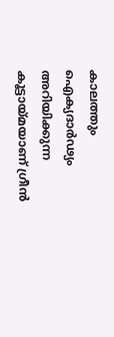കാലത്തും ഐക്യദാർഢ്യം അറിയിക്കുന്ന കൂട്ടായ്മയാണ് ഗ്രീൻ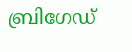ബ്രിഗേഡ്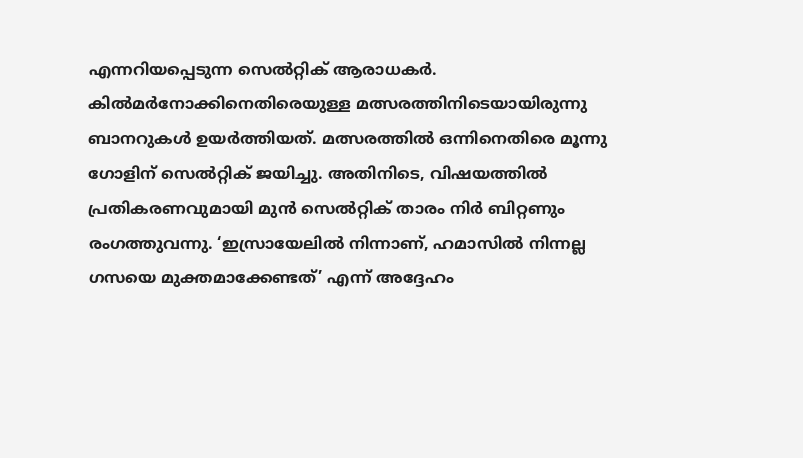എന്നറിയപ്പെടുന്ന സെൽറ്റിക് ആരാധകർ. കിൽമർനോക്കിനെതിരെയുള്ള മത്സരത്തിനിടെയായിരുന്നു ബാനറുകൾ ഉയർത്തിയത്. മത്സരത്തില്‍ ഒന്നിനെതിരെ മൂന്നു ഗോളിന് സെല്‍റ്റിക് ജയിച്ചു. അതിനിടെ, വിഷയത്തിൽ പ്രതികരണവുമായി മുൻ സെൽറ്റിക് താരം നിർ ബിറ്റണും രംഗത്തുവന്നു. ‘ഇസ്രായേലിൽ നിന്നാണ്, ഹമാസിൽ നിന്നല്ല ഗസയെ മുക്തമാക്കേണ്ടത്’ എന്ന് അദ്ദേഹം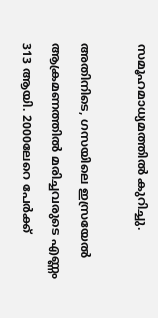സമൂഹമാധ്യമത്തിൽ കുറിച്ചു.

അതിനിടെ, ഗസയിലെ ഇസ്രയേൽ ആക്രമണത്തിൽ മരിച്ചവരുടെ എണ്ണം 313 ആയി. 2000ലേറെ പേർക്ക്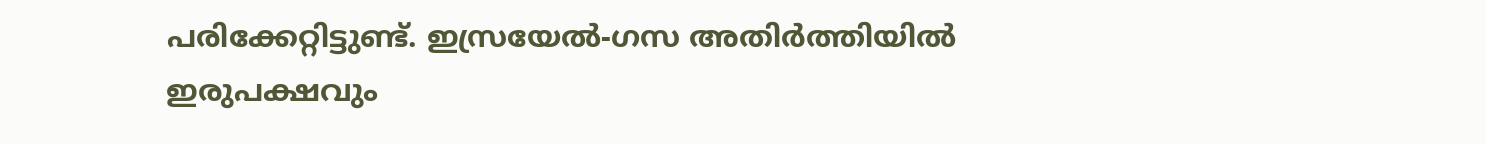പരിക്കേറ്റിട്ടുണ്ട്. ഇസ്രയേൽ-ഗസ അതിർത്തിയിൽ ഇരുപക്ഷവും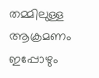തമ്മിലുള്ള ആക്രമണം ഇപ്പോഴും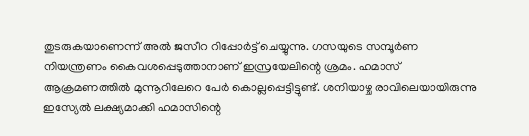തുടരുകയാണെന്ന് അൽ ജസീറ റിപ്പോർട്ട് ചെയ്യുന്നു. ഗസയുടെ സമ്പൂർണ നിയന്ത്രണം കൈവശപ്പെടുത്താനാണ് ഇസ്രയേലിന്റെ ശ്രമം. ഹമാസ് ആക്രമണത്തിൽ മുന്നൂറിലേറെ പേർ കൊല്ലപ്പെട്ടിട്ടുണ്ട്. ശനിയാഴ്ച രാവിലെയായിരുന്നു ഇസ്യേൽ ലക്ഷ്യമാക്കി ഹമാസിന്റെ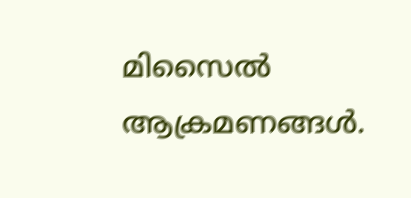മിസൈൽ ആക്രമണങ്ങൾ.